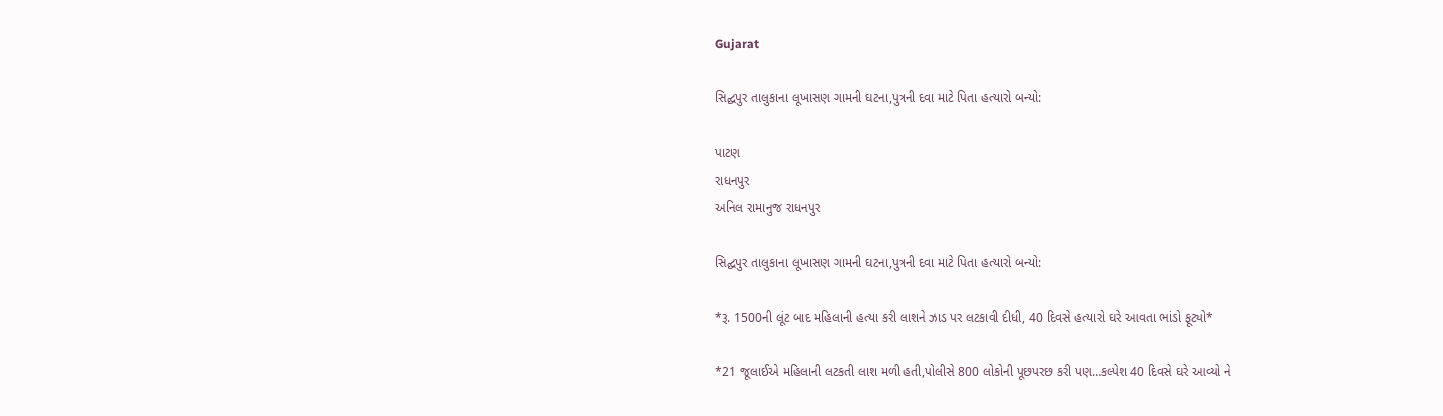Gujarat

સિદ્ઘપુર તાલુકાના લૂખાસણ ગામની ઘટના,પુત્રની દવા માટે પિતા હત્યારો બન્યો:

પાટણ
રાધનપુર
અનિલ રામાનુજ રાધનપુર

સિદ્ઘપુર તાલુકાના લૂખાસણ ગામની ઘટના,પુત્રની દવા માટે પિતા હત્યારો બન્યો:

*રૂ. 1500ની લૂંટ બાદ મહિલાની હત્યા કરી લાશને ઝાડ પર લટકાવી દીધી, 40 દિવસે હત્યારો ઘરે આવતા ભાંડો ફૂટ્યો*

*21 જૂલાઈએ મહિલાની લટકતી લાશ મળી હતી,પોલીસે 800 લોકોની પૂછપરછ કરી પણ…કલ્પેશ 40 દિવસે ઘરે આવ્યો ને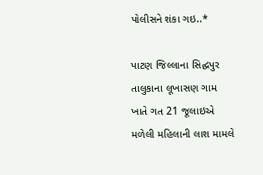પોલીસને શંકા ગઇ..*

પાટણ જિલ્લાના સિદ્ઘપુર તાલુકાના લૂખાસણ ગામ ખાતે ગત 21 જૂલાઇએ મળેલી મહિલાની લાશ મામલે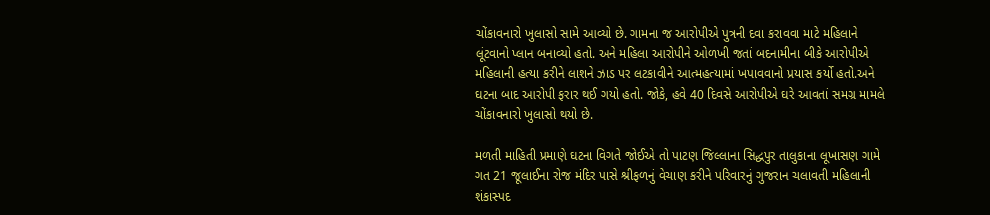ચોંકાવનારો ખુલાસો સામે આવ્યો છે. ગામના જ આરોપીએ પુત્રની દવા કરાવવા માટે મહિલાને લૂંટવાનો પ્લાન બનાવ્યો હતો. અને મહિલા આરોપીને ઓળખી જતાં બદનામીના બીકે આરોપીએ મહિલાની હત્યા કરીને લાશને ઝાડ પર લટકાવીને આત્મહત્યામાં ખપાવવાનો પ્રયાસ કર્યો હતો.અને ઘટના બાદ આરોપી ફરાર થઈ ગયો હતો. જોકે, હવે 40 દિવસે આરોપીએ ઘરે આવતાં સમગ્ર મામલે ચોંકાવનારો ખુલાસો થયો છે.

મળતી માહિતી પ્રમાણે ઘટના વિગતે જોઈએ તો પાટણ જિલ્લાના સિદ્ધપુર તાલુકાના લૂખાસણ ગામે ગત 21 જૂલાઈના રોજ મંદિર પાસે શ્રીફળનું વેચાણ કરીને પરિવારનું ગુજરાન ચલાવતી મહિલાની શંકાસ્પદ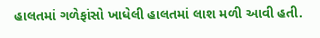હાલતમાં ગળેફાંસો ખાધેલી હાલતમાં લાશ મળી આવી હતી.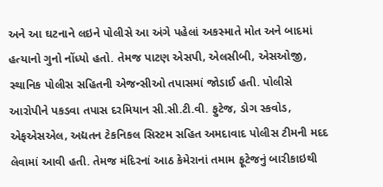અને આ ઘટનાને લઇને પોલીસે આ અંગે પહેલાં અકસ્માતે મોત અને બાદમાં હત્યાનો ગુનો નોંધ્યો હતો. તેમજ પાટણ એસપી, એલસીબી, એસઓજી, સ્થાનિક પોલીસ સહિતની એજન્સીઓ તપાસમાં જોડાઈ હતી. પોલીસે આરોપીને પકડવા તપાસ દરમિયાન સી.સી.ટી.વી. ફુટેજ, ડોગ સ્કવોડ, એફએસએલ, અદ્યતન ટેકનિકલ સિસ્ટમ સહિત અમદાવાદ પોલીસ ટીમની મદદ લેવામાં આવી હતી. તેમજ મંદિરનાં આઠ કેમેરાનાં તમામ ફૂટેજનું બારીકાઇથી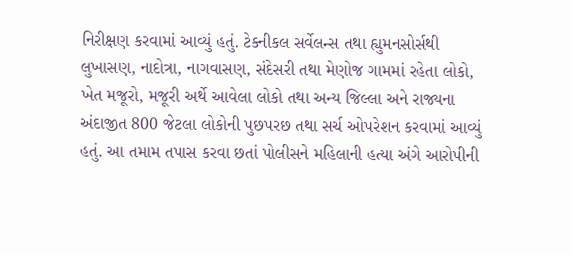નિરીક્ષણ કરવામાં આવ્યું હતું. ટેક્નીકલ સર્વેલન્સ તથા હ્યુમનસોર્સથી લુખાસણ, નાદોત્રા, નાગવાસણ, સંદેસરી તથા મેણોજ ગામમાં રહેતા લોકો, ખેત મજૂરો, મજૂરી અર્થે આવેલા લોકો તથા અન્ય જિલ્લા અને રાજ્યના અંદાજીત 800 જેટલા લોકોની પુછપરછ તથા સર્ચ ઓપરેશન કરવામાં આવ્યું હતું. આ તમામ તપાસ કરવા છતાં પોલીસને મહિલાની હત્યા અંગે આરોપીની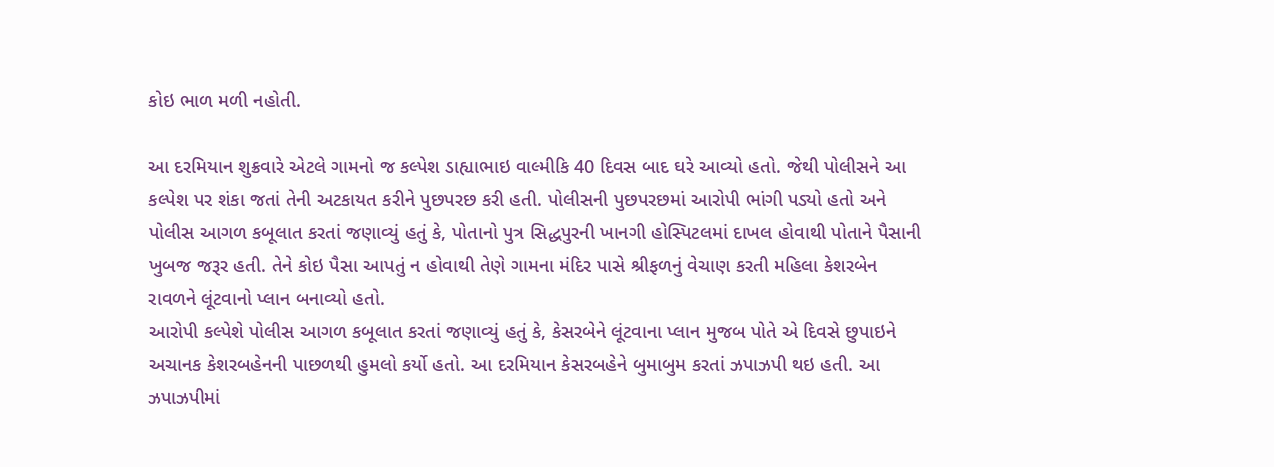કોઇ ભાળ મળી નહોતી.

આ દરમિયાન શુક્રવારે એટલે ગામનો જ કલ્પેશ ડાહ્યાભાઇ વાલ્મીકિ 40 દિવસ બાદ ઘરે આવ્યો હતો. જેથી પોલીસને આ કલ્પેશ પર શંકા જતાં તેની અટકાયત કરીને પુછપરછ કરી હતી. પોલીસની પુછપરછમાં આરોપી ભાંગી પડ્યો હતો અને પોલીસ આગળ કબૂલાત કરતાં જણાવ્યું હતું કે, પોતાનો પુત્ર સિદ્ધપુરની ખાનગી હોસ્પિટલમાં દાખલ હોવાથી પોતાને પૈસાની ખુબજ જરૂર હતી. તેને કોઇ પૈસા આપતું ન હોવાથી તેણે ગામના મંદિર પાસે શ્રીફળનું વેચાણ કરતી મહિલા કેશરબેન રાવળને લૂંટવાનો પ્લાન બનાવ્યો હતો.
આરોપી કલ્પેશે પોલીસ આગળ કબૂલાત કરતાં જણાવ્યું હતું કે, કેસરબેને લૂંટવાના પ્લાન મુજબ પોતે એ દિવસે છુપાઇને અચાનક કેશરબહેનની પાછળથી હુમલો કર્યો હતો. આ દરમિયાન કેસરબહેને બુમાબુમ કરતાં ઝપાઝપી થઇ હતી. આ ઝપાઝપીમાં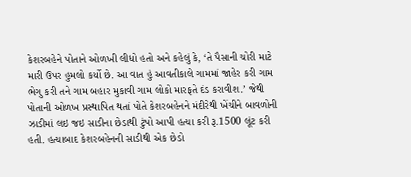કેશરબહેને પોતાને ઓળખી લીધો હતો અને કહેલું કે, ‘તે પૈસાની ચોરી માટે મારી ઉપર હુમલો કર્યો છે. આ વાત હું આવતીકાલે ગામમાં જાહેર કરી ગામ ભેગુ કરી તને ગામ બહાર મુકાવી ગામ લોકો મારફતે દંડ કરાવીશ.’ જેથી પોતાની ઓળખ પ્રસ્થાપિત થતાં પોતે કેશરબહેનને મંદીરેથી ખેંચીને બાવળોની ઝાડીમાં લઇ જઇ સાડીના છેડાથી ટુંપો આપી હત્યા કરી રૂ.1500 લૂંટ કરી હતી. હત્યાબાદ કેશરબહેનની સાડીથી એક છેડો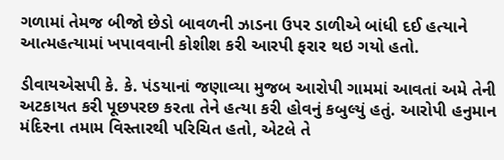ગળામાં તેમજ બીજો છેડો બાવળની ઝાડના ઉપર ડાળીએ બાંધી દઈ હત્યાને આત્મહત્યામાં ખપાવવાની કોશીશ કરી આરપી ફરાર થઇ ગયો હતો.

ડીવાયએસપી કે. કે. પંડયાનાં જણાવ્યા મુજબ આરોપી ગામમાં આવતાં અમે તેની અટકાયત કરી પૂછપરછ કરતા તેને હત્યા કરી હોવનું કબુલ્યું હતું. આરોપી હનુમાન મંદિરના તમામ વિસ્તારથી પરિચિત હતો, એટલે તે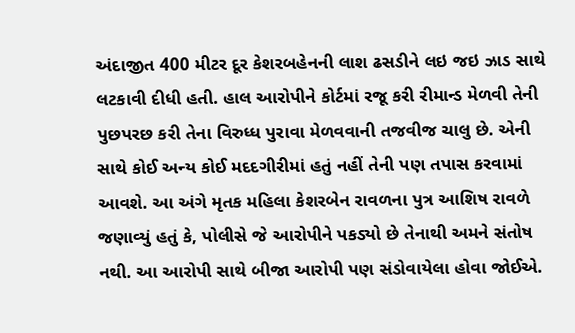અંદાજીત 400 મીટર દૂર કેશરબહેનની લાશ ઢસડીને લઇ જઇ ઝાડ સાથે લટકાવી દીધી હતી. હાલ આરોપીને કોર્ટમાં રજૂ કરી રીમાન્ડ મેળવી તેની પુછપરછ કરી તેના વિરુધ્ધ પુરાવા મેળવવાની તજવીજ ચાલુ છે. એની સાથે કોઈ અન્ય કોઈ મદદગીરીમાં હતું નહીં તેની પણ તપાસ કરવામાં આવશે. આ અંગે મૃતક મહિલા કેશરબેન રાવળના પુત્ર આશિષ રાવળે જણાવ્યું હતું કે, પોલીસે જે આરોપીને પકડ્યો છે તેનાથી અમને સંતોષ નથી. આ આરોપી સાથે બીજા આરોપી પણ સંડોવાયેલા હોવા જોઈએ.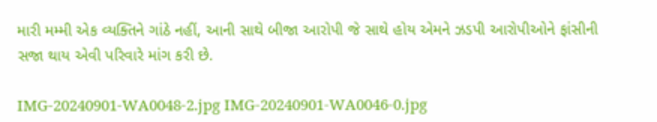મારી મમ્મી એક વ્યક્તિને ગાંઠે નહીં, આની સાથે બીજા આરોપી જે સાથે હોય એમને ઝડપી આરોપીઓને ફાંસીની સજા થાય એવી પરિવારે માંગ કરી છે.

IMG-20240901-WA0048-2.jpg IMG-20240901-WA0046-0.jpg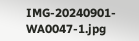IMG-20240901-WA0047-1.jpg